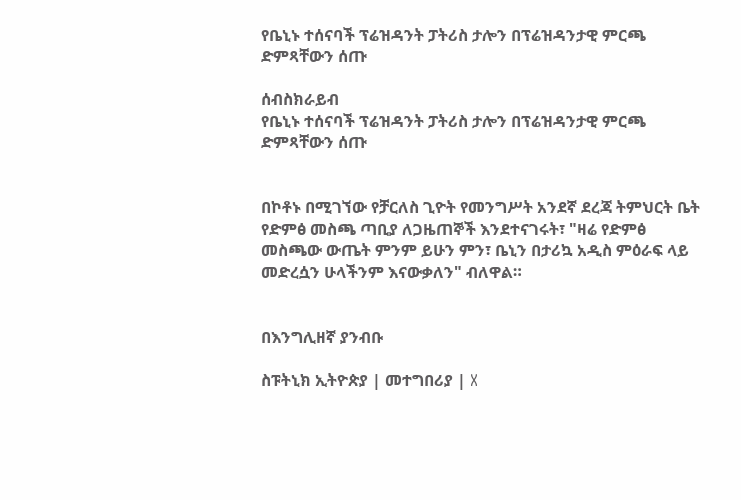የቤኒኑ ተሰናባች ፕሬዝዳንት ፓትሪስ ታሎን በፕሬዝዳንታዊ ምርጫ ድምጻቸውን ሰጡ

ሰብስክራይብ
የቤኒኑ ተሰናባች ፕሬዝዳንት ፓትሪስ ታሎን በፕሬዝዳንታዊ ምርጫ ድምጻቸውን ሰጡ


በኮቶኑ በሚገኘው የቻርለስ ጊዮት የመንግሥት አንደኛ ደረጃ ትምህርት ቤት የድምፅ መስጫ ጣቢያ ለጋዜጠኞች እንደተናገሩት፣ "ዛሬ የድምፅ መስጫው ውጤት ምንም ይሁን ምን፣ ቤኒን በታሪኳ አዲስ ምዕራፍ ላይ መድረሷን ሁላችንም እናውቃለን" ብለዋል።


በእንግሊዘኛ ያንብቡ

ስፑትኒክ ኢትዮጵያ | መተግበሪያ | X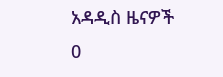አዳዲስ ዜናዎች
0